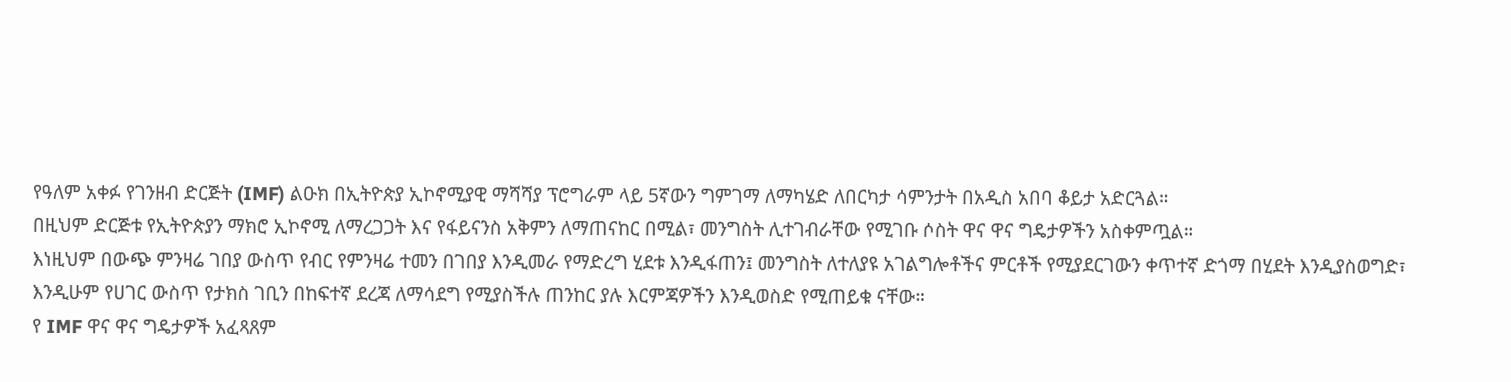የዓለም አቀፉ የገንዘብ ድርጅት (IMF) ልዑክ በኢትዮጵያ ኢኮኖሚያዊ ማሻሻያ ፕሮግራም ላይ 5ኛውን ግምገማ ለማካሄድ ለበርካታ ሳምንታት በአዲስ አበባ ቆይታ አድርጓል።
በዚህም ድርጅቱ የኢትዮጵያን ማክሮ ኢኮኖሚ ለማረጋጋት እና የፋይናንስ አቅምን ለማጠናከር በሚል፣ መንግስት ሊተገብራቸው የሚገቡ ሶስት ዋና ዋና ግዴታዎችን አስቀምጧል።
እነዚህም በውጭ ምንዛሬ ገበያ ውስጥ የብር የምንዛሬ ተመን በገበያ እንዲመራ የማድረግ ሂደቱ እንዲፋጠን፤ መንግስት ለተለያዩ አገልግሎቶችና ምርቶች የሚያደርገውን ቀጥተኛ ድጎማ በሂደት እንዲያስወግድ፣ እንዲሁም የሀገር ውስጥ የታክስ ገቢን በከፍተኛ ደረጃ ለማሳደግ የሚያስችሉ ጠንከር ያሉ እርምጃዎችን እንዲወስድ የሚጠይቁ ናቸው።
የ IMF ዋና ዋና ግዴታዎች አፈጻጸም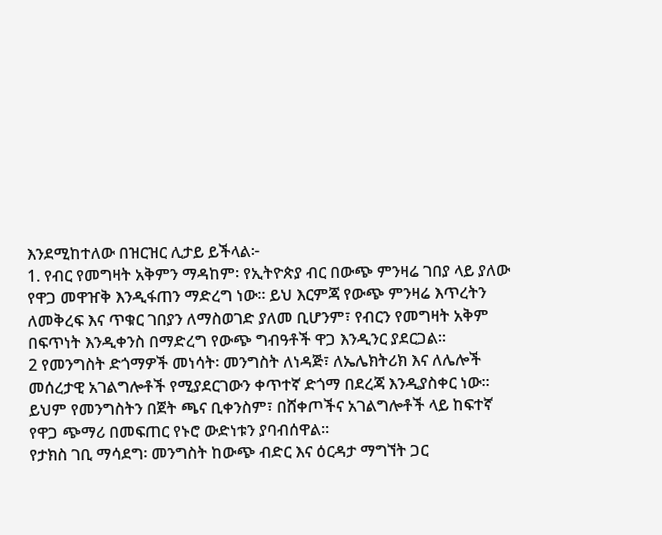እንደሚከተለው በዝርዝር ሊታይ ይችላል፦
1. የብር የመግዛት አቅምን ማዳከም፡ የኢትዮጵያ ብር በውጭ ምንዛሬ ገበያ ላይ ያለው የዋጋ መዋዠቅ እንዲፋጠን ማድረግ ነው። ይህ እርምጃ የውጭ ምንዛሬ እጥረትን ለመቅረፍ እና ጥቁር ገበያን ለማስወገድ ያለመ ቢሆንም፣ የብርን የመግዛት አቅም በፍጥነት እንዲቀንስ በማድረግ የውጭ ግብዓቶች ዋጋ እንዲንር ያደርጋል።
2 የመንግስት ድጎማዎች መነሳት፡ መንግስት ለነዳጅ፣ ለኤሌክትሪክ እና ለሌሎች መሰረታዊ አገልግሎቶች የሚያደርገውን ቀጥተኛ ድጎማ በደረጃ እንዲያስቀር ነው። ይህም የመንግስትን በጀት ጫና ቢቀንስም፣ በሸቀጦችና አገልግሎቶች ላይ ከፍተኛ የዋጋ ጭማሪ በመፍጠር የኑሮ ውድነቱን ያባብሰዋል።
የታክስ ገቢ ማሳደግ፡ መንግስት ከውጭ ብድር እና ዕርዳታ ማግኘት ጋር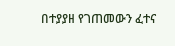በተያያዘ የገጠመውን ፈተና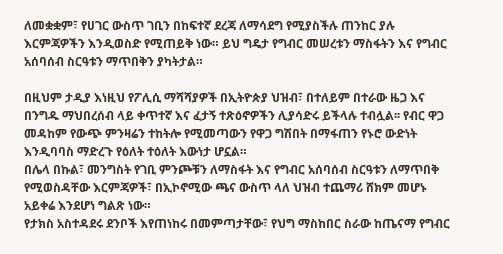ለመቋቋም፣ የሀገር ውስጥ ገቢን በከፍተኛ ደረጃ ለማሳደግ የሚያስችሉ ጠንከር ያሉ እርምጃዎችን እንዲወስድ የሚጠይቅ ነው። ይህ ግዴታ የግብር መሠረቱን ማስፋትን እና የግብር አሰባሰብ ስርዓቱን ማጥበቅን ያካትታል።

በዚህም ታዲያ እነዚህ የፖሊሲ ማሻሻያዎች በኢትዮጵያ ህዝብ፣ በተለይም በተራው ዜጋ እና በንግዱ ማህበረሰብ ላይ ቀጥተኛ እና ፈታኝ ተጽዕኖዎችን ሊያሳድሩ ይችላሉ ተብሏል፡፡ የብር ዋጋ መዳከም የውጭ ምንዛሬን ተከትሎ የሚመጣውን የዋጋ ግሽበት በማፋጠን የኑሮ ውድነት እንዲባባስ ማድረጉ የዕለት ተዕለት እውነታ ሆኗል።
በሌላ በኩል፣ መንግስት የገቢ ምንጮቹን ለማስፋት እና የግብር አሰባሰብ ስርዓቱን ለማጥበቅ የሚወስዳቸው እርምጃዎች፣ በኢኮኖሚው ጫና ውስጥ ላለ ህዝብ ተጨማሪ ሸክም መሆኑ አይቀሬ እንደሆነ ግልጽ ነው።
የታክስ አስተዳደሩ ደንቦች እየጠነከሩ በመምጣታቸው፣ የህግ ማስከበር ስራው ከጤናማ የግብር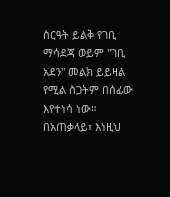ስርዓት ይልቅ የገቢ ማሳደጃ ወይም "ገቢ አደን" መልክ ይይዛል የሚል ስጋትም በሰፊው እየተነሳ ነው።
በአጠቃላይ፣ እነዚህ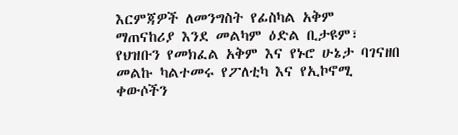እርምጃዎች ለመንግስት የፊስካል አቅም ማጠናከሪያ እንደ መልካም ዕድል ቢታዩም፣ የህዝቡን የመክፈል አቅም እና የኑሮ ሁኔታ ባገናዘበ መልኩ ካልተመሩ የፖለቲካ እና የኢኮኖሚ ቀውሶችን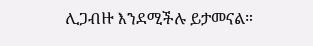ሊጋብዙ እንደሚችሉ ይታመናል።